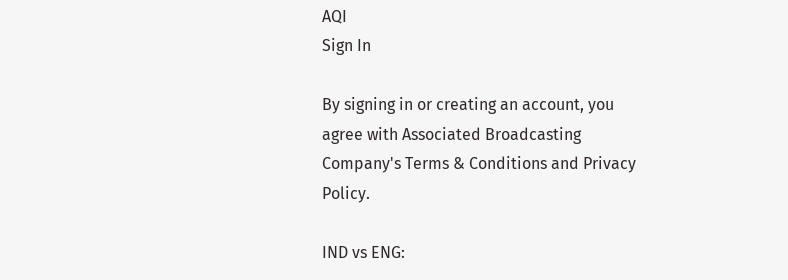AQI
Sign In

By signing in or creating an account, you agree with Associated Broadcasting Company's Terms & Conditions and Privacy Policy.

IND vs ENG: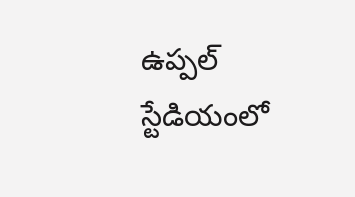ఉప్ప‌ల్ స్టేడియంలో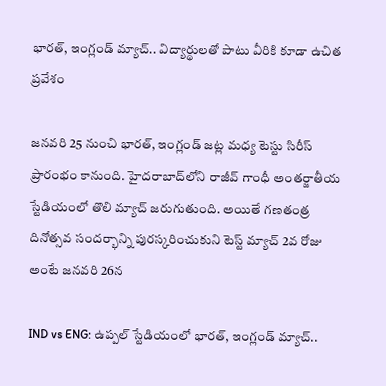భార‌త్, ఇంగ్లండ్ మ్యాచ్.. విద్యార్థులతో పాటు వీరికి కూడా ఉచిత ప్రవేశం

జనవరి 25 నుంచి భారత్, ఇంగ్లండ్ జట్ల మధ్య టెస్టు సిరీస్ ప్రారంభం కానుంది. హైదరాబాద్‌లోని రాజీవ్ గాంధీ అంతర్జాతీయ స్టేడియంలో తొలి మ్యాచ్ జరుగుతుంది. అయితే గణతంత్ర దినోత్సవ సందర్భాన్ని పురస్కరించుకుని టెస్ట్‌ మ్యాచ్ 2వ రోజు అంటే జనవరి 26న

IND vs ENG: ఉప్ప‌ల్ స్టేడియంలో భార‌త్, ఇంగ్లండ్ మ్యాచ్..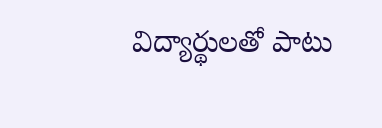విద్యార్థులతో పాటు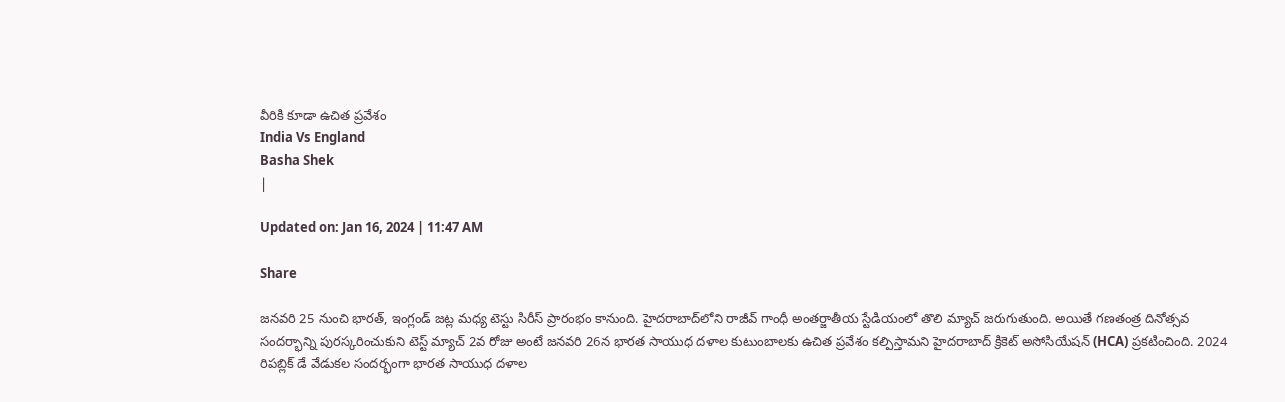వీరికి కూడా ఉచిత ప్రవేశం
India Vs England
Basha Shek
|

Updated on: Jan 16, 2024 | 11:47 AM

Share

జనవరి 25 నుంచి భారత్, ఇంగ్లండ్ జట్ల మధ్య టెస్టు సిరీస్ ప్రారంభం కానుంది. హైదరాబాద్‌లోని రాజీవ్ గాంధీ అంతర్జాతీయ స్టేడియంలో తొలి మ్యాచ్ జరుగుతుంది. అయితే గణతంత్ర దినోత్సవ సందర్భాన్ని పురస్కరించుకుని టెస్ట్‌ మ్యాచ్ 2వ రోజు అంటే జనవరి 26న భారత సాయుధ దళాల కుటుంబాలకు ఉచిత ప్రవేశం కల్పిస్తామని హైదరాబాద్ క్రికెట్ అసోసియేషన్ (HCA) ప్రకటించింది. 2024 రిపబ్లిక్ డే వేడుకల సందర్భంగా భారత సాయుధ దళాల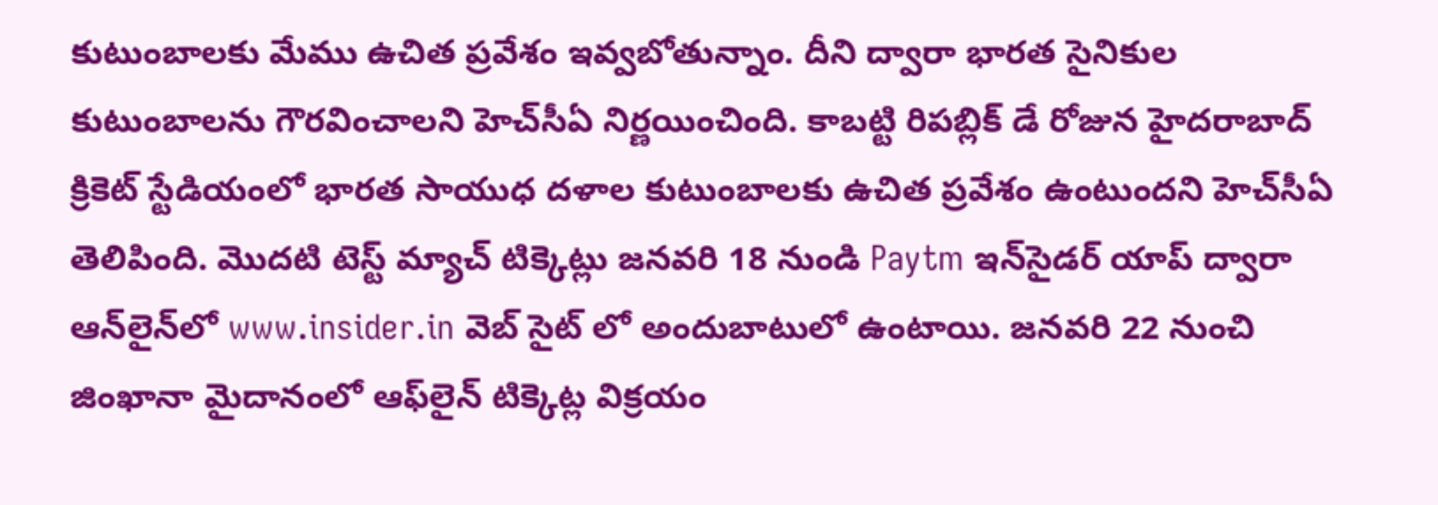కుటుంబాలకు మేము ఉచిత ప్రవేశం ఇవ్వబోతున్నాం. దీని ద్వారా భారత సైనికుల కుటుంబాలను గౌరవించాలని హెచ్‌సీఏ నిర్ణయించింది. కాబట్టి రిపబ్లిక్ డే రోజున హైదరాబాద్ క్రికెట్ స్టేడియంలో భారత సాయుధ దళాల కుటుంబాలకు ఉచిత ప్రవేశం ఉంటుందని హెచ్‌సీఏ తెలిపింది. మొదటి టెస్ట్ మ్యాచ్ టిక్కెట్లు జనవరి 18 నుండి Paytm ఇన్‌సైడర్ యాప్ ద్వారా ఆన్‌లైన్‌లో www.insider.in వెబ్‌ సైట్ లో అందుబాటులో ఉంటాయి. జనవరి 22 నుంచి జింఖానా మైదానంలో ఆఫ్‌లైన్ టిక్కెట్ల విక్రయం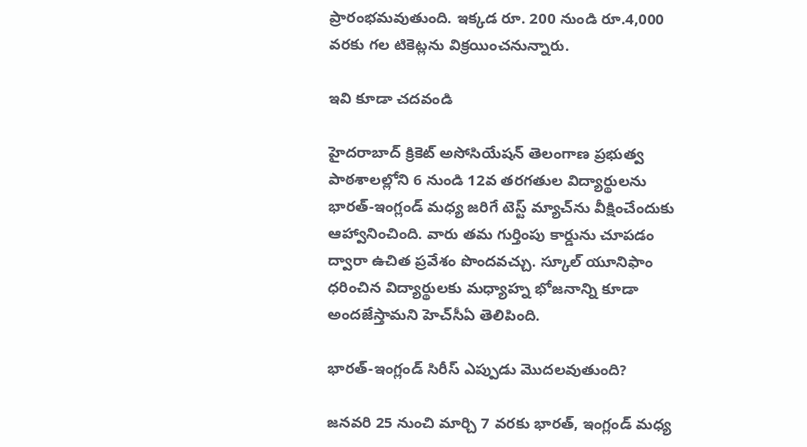ప్రారంభమవుతుంది. ఇక్కడ రూ. 200 నుండి రూ.4,000 వరకు గల టికెట్లను విక్రయించనున్నారు.

ఇవి కూడా చదవండి

హైదరాబాద్ క్రికెట్ అసోసియేషన్ తెలంగాణ ప్రభుత్వ పాఠశాలల్లోని 6 నుండి 12వ తరగతుల విద్యార్థులను భారత్-ఇంగ్లండ్ మధ్య జరిగే టెస్ట్ మ్యాచ్‌ను వీక్షించేందుకు ఆహ్వానించింది. వారు తమ గుర్తింపు కార్డును చూపడం ద్వారా ఉచిత ప్రవేశం పొందవచ్చు. స్కూల్ యూనిఫాం ధరించిన విద్యార్థులకు మధ్యాహ్న భోజనాన్ని కూడా అందజేస్తామని హెచ్‌సీఏ తెలిపింది.

భారత్‌-ఇంగ్లండ్‌ సిరీస్‌ ఎప్పుడు మొదలవుతుంది?

జనవరి 25 నుంచి మార్చి 7 వరకు భారత్, ఇంగ్లండ్ మధ్య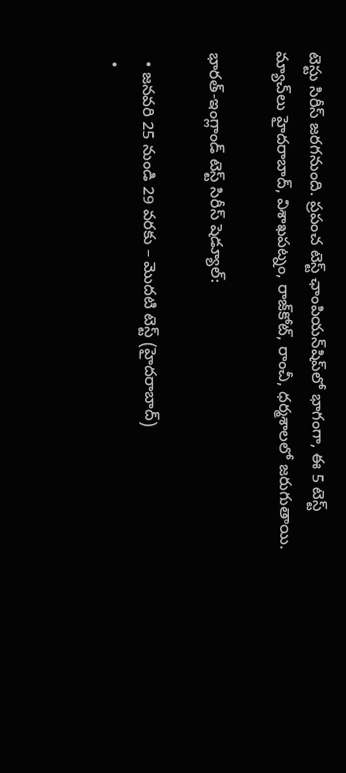టెస్టు సిరీస్ జరగనుంది. ప్రపంచ టెస్ట్ ఛాంపియన్‌షిప్‌లో భాగంగా, ఈ 5 టెస్ట్ మ్యాచ్‌లు హైదరాబాద్, విశాఖపట్నం, రాజ్‌కోట్, రాంచీ, ధర్మశాలలో జరుగుతాయి.

భారత్-ఇంగ్లాండ్ టెస్ట్ సిరీస్ షెడ్యూల్:

  • జనవరి 25 నుండి 29 వరకు – మొదటి టెస్ట్ (హైదరాబాద్)
  •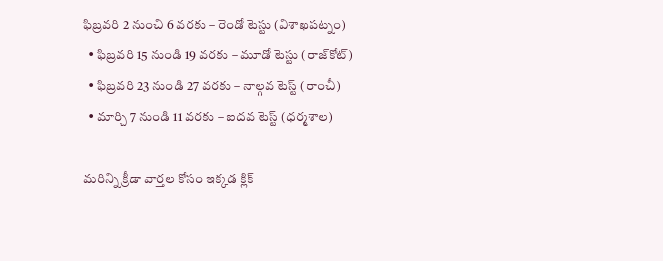ఫిబ్రవరి 2 నుంచి 6 వరకు – రెండో టెస్టు (విశాఖపట్నం)
  • ఫిబ్రవరి 15 నుండి 19 వరకు – మూడో టెస్టు (రాజ్‌కోట్)
  • ఫిబ్రవరి 23 నుండి 27 వరకు – నాల్గవ టెస్ట్ (రాంచీ)
  • మార్చి 7 నుండి 11 వరకు – ఐదవ టెస్ట్ (ధర్మశాల)

మరిన్ని క్రీడా వార్తల కోసం ఇక్కడ క్లిక్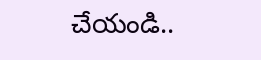చేయండి..